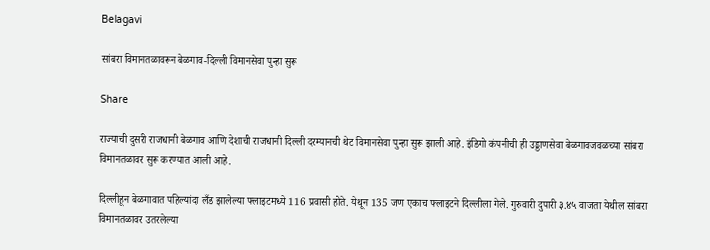Belagavi

सांबरा विमानतळावरून बेळगाव-दिल्ली विमानसेवा पुन्हा सुरू

Share

राज्याची दुसरी राजधानी बेळगाव आणि देशाची राजधानी दिल्ली दरम्यानची थेट विमानसेवा पुन्हा सुरू झाली आहे. इंडिगो कंपनीची ही उड्डाणसेवा बेळगावजवळच्या सांबरा विमानतळावर सुरू करण्यात आली आहे.

दिल्लीहून बेळगावात पहिल्यांदा लँड झालेल्या फ्लाइटमध्ये 116 प्रवासी होते. येथून 135 जण एकाच फ्लाइटने दिल्लीला गेले. गुरुवारी दुपारी ३.४५ वाजता येथील सांबरा विमानतळावर उतरलेल्या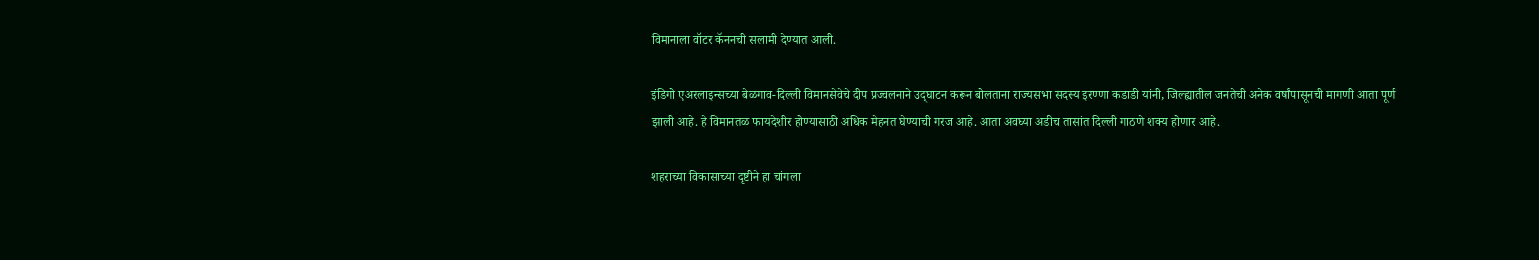विमानाला वॉटर कॅननची सलामी देण्यात आली.

इंडिगो एअरलाइन्सच्या बेळगाव-दिल्ली विमानसेवेचे दीप प्रज्वलनाने उद्‌घाटन करून बोलताना राज्यसभा सदस्य इरण्णा कडाडी यांनी, जिल्ह्यातील जनतेची अनेक वर्षांपासूनची मागणी आता पूर्ण झाली आहे. हे विमानतळ फायदेशीर होण्यासाठी अधिक मेहनत घेण्याची गरज आहे. आता अवघ्या अडीच तासांत दिल्ली गाठणे शक्य होणार आहे.

शहराच्या विकासाच्या दृष्टीने हा चांगला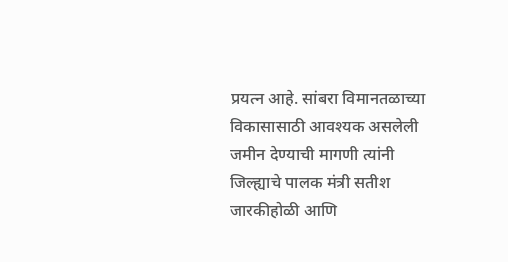प्रयत्न आहे. सांबरा विमानतळाच्या विकासासाठी आवश्यक असलेली जमीन देण्याची मागणी त्यांनी जिल्ह्याचे पालक मंत्री सतीश जारकीहोळी आणि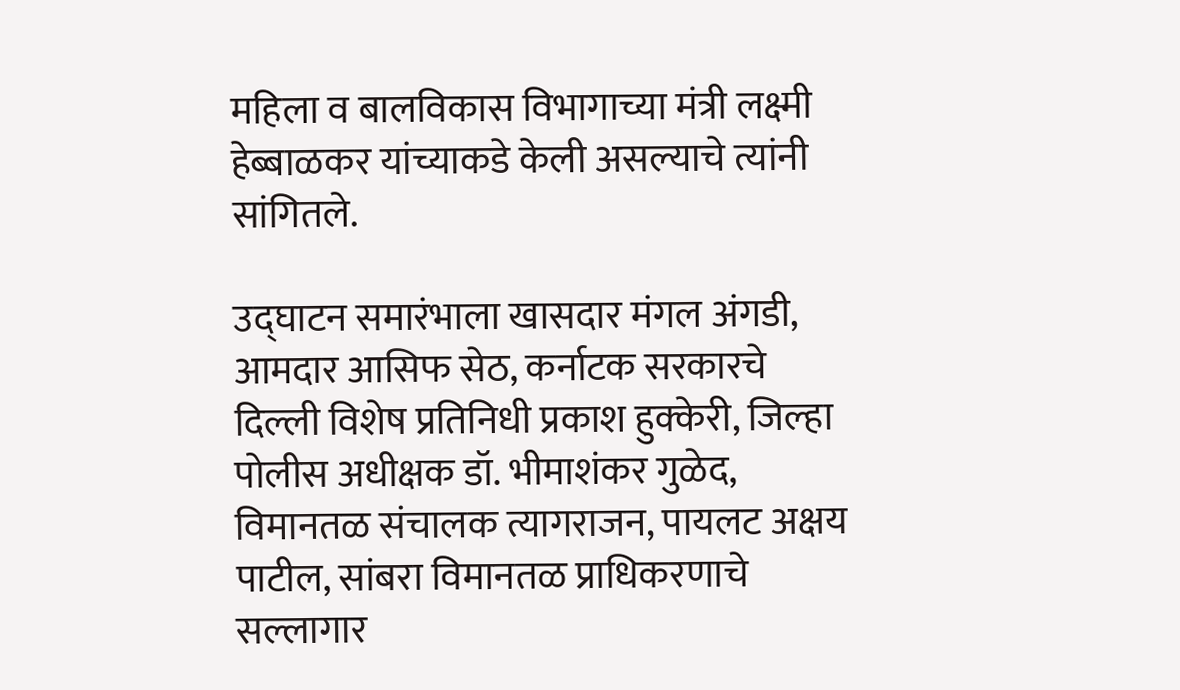महिला व बालविकास विभागाच्या मंत्री लक्ष्मी हेब्बाळकर यांच्याकडे केली असल्याचे त्यांनी सांगितले.

उद्घाटन समारंभाला खासदार मंगल अंगडी, आमदार आसिफ सेठ, कर्नाटक सरकारचे दिल्ली विशेष प्रतिनिधी प्रकाश हुक्केरी, जिल्हा पोलीस अधीक्षक डॉ. भीमाशंकर गुळेद, विमानतळ संचालक त्यागराजन, पायलट अक्षय पाटील, सांबरा विमानतळ प्राधिकरणाचे सल्लागार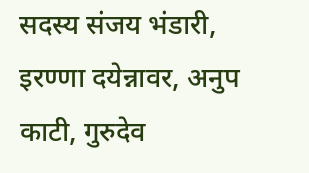सदस्य संजय भंडारी, इरण्णा दयेन्नावर, अनुप काटी, गुरुदेव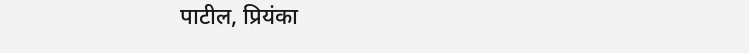पाटील, प्रियंका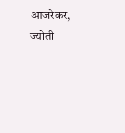आजरेकर, ज्योती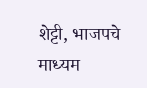शेट्टी, भाजपचे माध्यम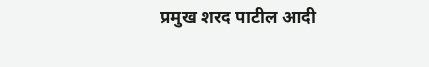प्रमुख शरद पाटील आदी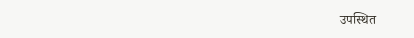उपस्थित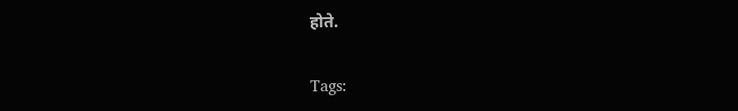होते.

Tags: